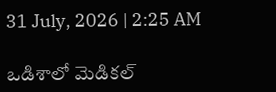31 July, 2026 | 2:25 AM

ఒడిశాలో మెడికల్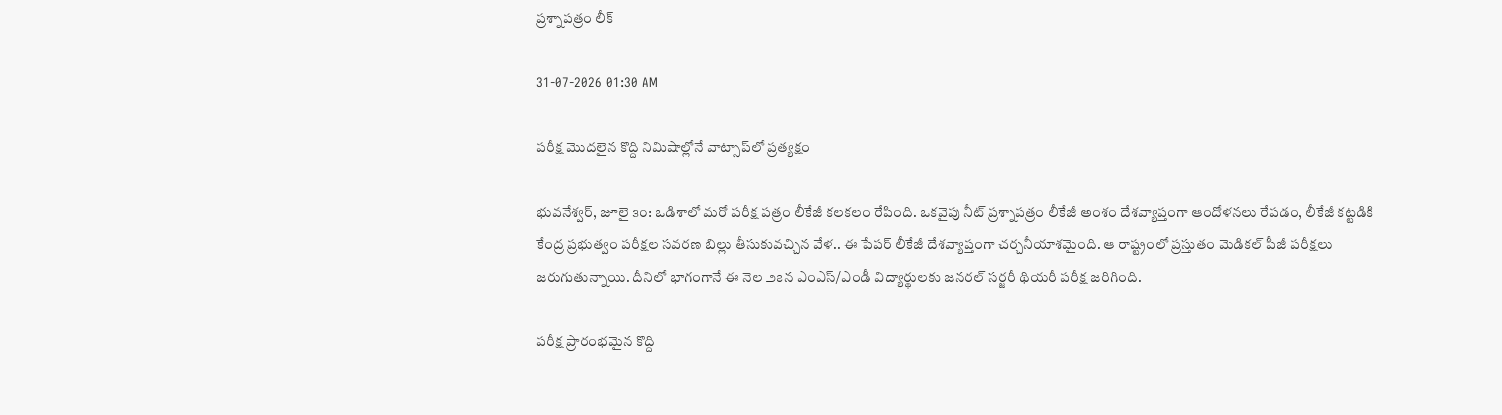ప్రశ్నాపత్రం లీక్

31-07-2026 01:30 AM

పరీక్ష మొదలైన కొద్ది నిమిషాల్లోనే వాట్సాప్‌లో ప్రత్యక్షం

భువనేశ్వర్, జూలై ౩౦: ఒడిశాలో మరో పరీక్ష పత్రం లీకేజీ కలకలం రేపింది. ఒకవైపు నీట్ ప్రశ్నాపత్రం లీకేజీ అంశం దేశవ్యాప్తంగా ఆందోళనలు రేపడం, లీకేజీ కట్టడికి కేంద్ర ప్రభుత్వం పరీక్షల సవరణ బిల్లు తీసుకువచ్చిన వేళ.. ఈ పేపర్ లీకేజీ దేశవ్యాప్తంగా చర్చనీయాశమైంది. ఆ రాష్ట్రంలో ప్రస్తుతం మెడికల్ పీజీ పరీక్షలు జరుగుతున్నాయి. దీనిలో భాగంగానే ఈ నెల ౨౭న ఎంఎస్/ఎండీ విద్యార్థులకు జనరల్ సర్జరీ థియరీ పరీక్ష జరిగింది.

పరీక్ష ప్రారంభమైన కొద్ది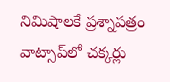నిమిషాలకే ప్రశ్నాపత్రం వాట్సాప్‌లో చక్కర్లు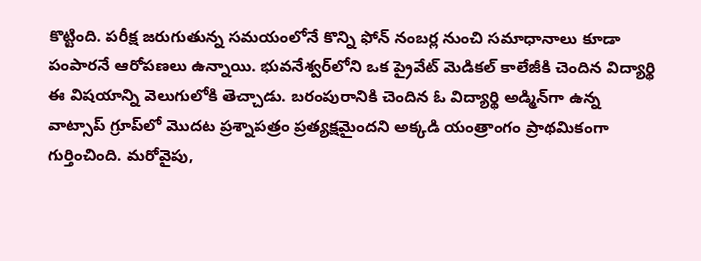కొట్టింది. పరీక్ష జరుగుతున్న సమయంలోనే కొన్ని ఫోన్ నంబర్ల నుంచి సమాధానాలు కూడా పంపారనే ఆరోపణలు ఉన్నాయి. భువనేశ్వర్‌లోని ఒక ప్రైవేట్ మెడికల్ కాలేజీకి చెందిన విద్యార్థి ఈ విషయాన్ని వెలుగులోకి తెచ్చాడు. బరంపురానికి చెందిన ఓ విద్యార్థి అడ్మిన్‌గా ఉన్న వాట్సాప్ గ్రూప్‌లో మొదట ప్రశ్నాపత్రం ప్రత్యక్షమైందని అక్కడి యంత్రాంగం ప్రాథమికంగా గుర్తించింది. మరోవైపు,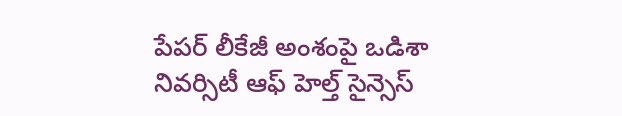పేపర్ లీకేజీ అంశంపై ఒడిశా నివర్సిటీ ఆఫ్ హెల్త్ సైన్సెస్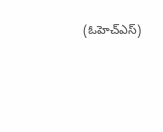(ఓహెచ్‌ఎస్)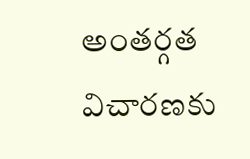అంతర్గత విచారణకు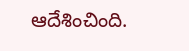ఆదేశించింది.